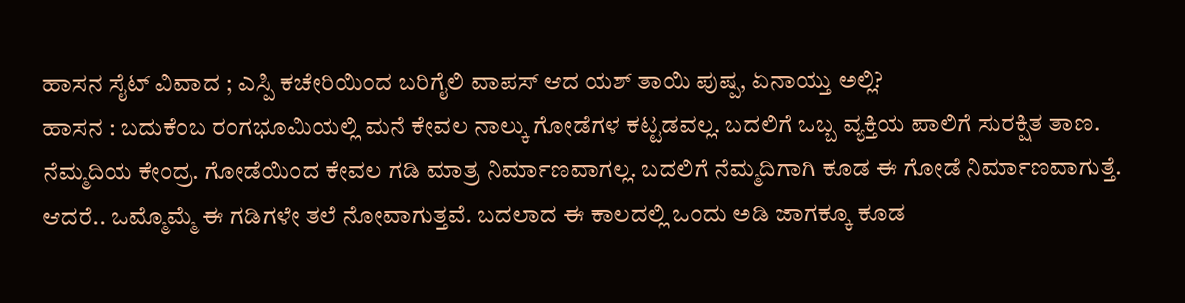ಹಾಸನ ಸೈಟ್ ವಿವಾದ ; ಎಸ್ಪಿ ಕಚೇರಿಯಿಂದ ಬರಿಗೈಲಿ ವಾಪಸ್ ಆದ ಯಶ್ ತಾಯಿ ಪುಷ್ಪ, ಏನಾಯ್ತು ಅಲ್ಲಿ?
ಹಾಸನ : ಬದುಕೆಂಬ ರಂಗಭೂಮಿಯಲ್ಲಿ ಮನೆ ಕೇವಲ ನಾಲ್ಕು ಗೋಡೆಗಳ ಕಟ್ಟಡವಲ್ಲ. ಬದಲಿಗೆ ಒಬ್ಬ ವ್ಯಕ್ತಿಯ ಪಾಲಿಗೆ ಸುರಕ್ಷಿತ ತಾಣ. ನೆಮ್ಮದಿಯ ಕೇಂದ್ರ. ಗೋಡೆಯಿಂದ ಕೇವಲ ಗಡಿ ಮಾತ್ರ ನಿರ್ಮಾಣವಾಗಲ್ಲ. ಬದಲಿಗೆ ನೆಮ್ಮದಿಗಾಗಿ ಕೂಡ ಈ ಗೋಡೆ ನಿರ್ಮಾಣವಾಗುತ್ತೆ. ಆದರೆ.. ಒಮ್ಮೊಮ್ಮೆ ಈ ಗಡಿಗಳೇ ತಲೆ ನೋವಾಗುತ್ತವೆ. ಬದಲಾದ ಈ ಕಾಲದಲ್ಲಿ ಒಂದು ಅಡಿ ಜಾಗಕ್ಕೂ ಕೂಡ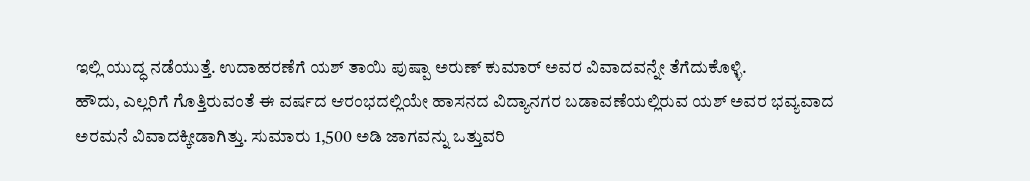ಇಲ್ಲಿ ಯುದ್ಧ ನಡೆಯುತ್ತೆ. ಉದಾಹರಣೆಗೆ ಯಶ್ ತಾಯಿ ಪುಷ್ಪಾ ಅರುಣ್ ಕುಮಾರ್ ಅವರ ವಿವಾದವನ್ನೇ ತೆಗೆದುಕೊಳ್ಳಿ.
ಹೌದು, ಎಲ್ಲರಿಗೆ ಗೊತ್ತಿರುವಂತೆ ಈ ವರ್ಷದ ಆರಂಭದಲ್ಲಿಯೇ ಹಾಸನದ ವಿದ್ಯಾನಗರ ಬಡಾವಣೆಯಲ್ಲಿರುವ ಯಶ್ ಅವರ ಭವ್ಯವಾದ ಅರಮನೆ ವಿವಾದಕ್ಕೀಡಾಗಿತ್ತು. ಸುಮಾರು 1,500 ಅಡಿ ಜಾಗವನ್ನು ಒತ್ತುವರಿ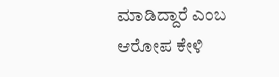ಮಾಡಿದ್ದಾರೆ ಎಂಬ ಆರೋಪ ಕೇಳಿ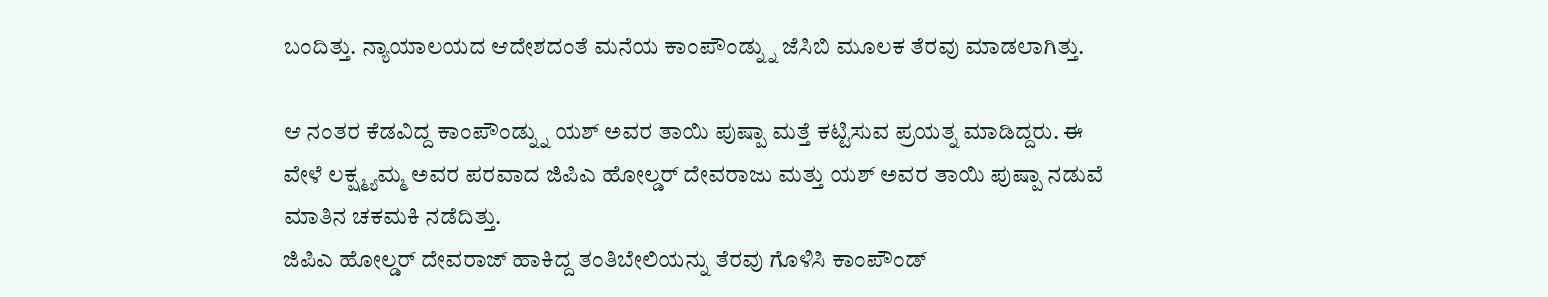ಬಂದಿತ್ತು. ನ್ಯಾಯಾಲಯದ ಆದೇಶದಂತೆ ಮನೆಯ ಕಾಂಪೌಂಡ್ನ್ನು ಜೆಸಿಬಿ ಮೂಲಕ ತೆರವು ಮಾಡಲಾಗಿತ್ತು.

ಆ ನಂತರ ಕೆಡವಿದ್ದ ಕಾಂಪೌಂಡ್ನ್ನು ಯಶ್ ಅವರ ತಾಯಿ ಪುಷ್ಪಾ ಮತ್ತೆ ಕಟ್ಟಿಸುವ ಪ್ರಯತ್ನ ಮಾಡಿದ್ದರು. ಈ ವೇಳೆ ಲಕ್ಷ್ಮ್ಯಮ್ಮ ಅವರ ಪರವಾದ ಜಿಪಿಎ ಹೋಲ್ಡರ್ ದೇವರಾಜು ಮತ್ತು ಯಶ್ ಅವರ ತಾಯಿ ಪುಷ್ಪಾ ನಡುವೆ ಮಾತಿನ ಚಕಮಕಿ ನಡೆದಿತ್ತು.
ಜಿಪಿಎ ಹೋಲ್ಡರ್ ದೇವರಾಜ್ ಹಾಕಿದ್ದ ತಂತಿಬೇಲಿಯನ್ನು ತೆರವು ಗೊಳಿಸಿ ಕಾಂಪೌಂಡ್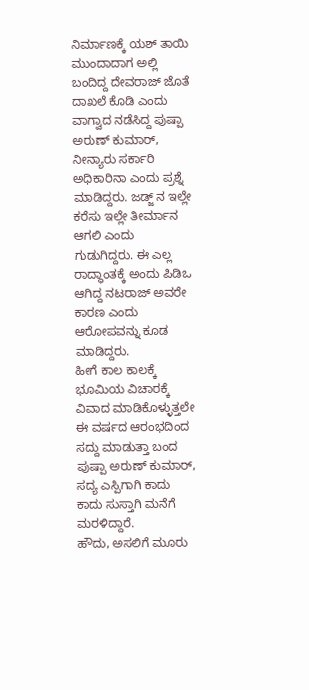ನಿರ್ಮಾಣಕ್ಕೆ ಯಶ್ ತಾಯಿ ಮುಂದಾದಾಗ ಅಲ್ಲಿ ಬಂದಿದ್ದ ದೇವರಾಜ್ ಜೊತೆ ದಾಖಲೆ ಕೊಡಿ ಎಂದು ವಾಗ್ವಾದ ನಡೆಸಿದ್ದ ಪುಷ್ಪಾ ಅರುಣ್ ಕುಮಾರ್, ನೀನ್ಯಾರು ಸರ್ಕಾರಿ ಅಧಿಕಾರಿನಾ ಎಂದು ಪ್ರಶ್ನೆ ಮಾಡಿದ್ದರು. ಜಡ್ಜ್ ನ ಇಲ್ಲೇ ಕರೆಸು ಇಲ್ಲೇ ತೀರ್ಮಾನ ಆಗಲಿ ಎಂದು ಗುಡುಗಿದ್ದರು. ಈ ಎಲ್ಲ ರಾದ್ಧಾಂತಕ್ಕೆ ಅಂದು ಪಿಡಿಒ ಆಗಿದ್ದ ನಟರಾಜ್ ಅವರೇ ಕಾರಣ ಎಂದು ಆರೋಪವನ್ನು ಕೂಡ ಮಾಡಿದ್ದರು.
ಹೀಗೆ ಕಾಲ ಕಾಲಕ್ಕೆ ಭೂಮಿಯ ವಿಚಾರಕ್ಕೆ ವಿವಾದ ಮಾಡಿಕೊಳ್ಳುತ್ತಲೇ ಈ ವರ್ಷದ ಆರಂಭದಿಂದ ಸದ್ದು ಮಾಡುತ್ತಾ ಬಂದ ಪುಷ್ಪಾ ಅರುಣ್ ಕುಮಾರ್, ಸದ್ಯ ಎಸ್ಪಿಗಾಗಿ ಕಾದು ಕಾದು ಸುಸ್ತಾಗಿ ಮನೆಗೆ ಮರಳಿದ್ದಾರೆ.
ಹೌದು, ಅಸಲಿಗೆ ಮೂರು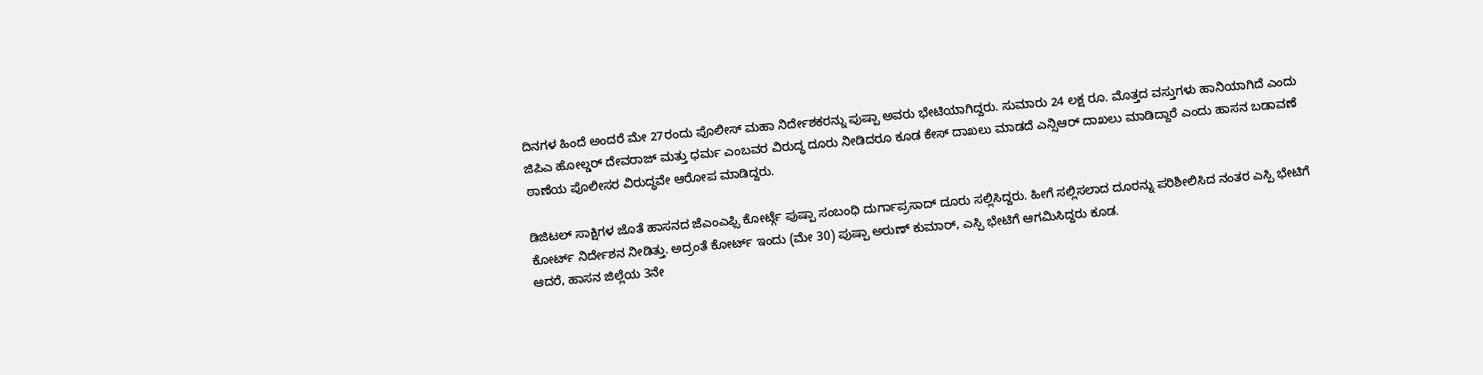ದಿನಗಳ ಹಿಂದೆ ಅಂದರೆ ಮೇ 27ರಂದು ಪೊಲೀಸ್ ಮಹಾ ನಿರ್ದೇಶಕರನ್ನು ಪುಷ್ಪಾ ಅವರು ಭೇಟಿಯಾಗಿದ್ದರು. ಸುಮಾರು 24 ಲಕ್ಷ ರೂ. ಮೊತ್ತದ ವಸ್ತುಗಳು ಹಾನಿಯಾಗಿದೆ ಎಂದು ಜಿಪಿಎ ಹೋಲ್ಡರ್ ದೇವರಾಜ್ ಮತ್ತು ಧರ್ಮ ಎಂಬವರ ವಿರುದ್ಧ ದೂರು ನೀಡಿದರೂ ಕೂಡ ಕೇಸ್ ದಾಖಲು ಮಾಡದೆ ಎನ್ಸಿಆರ್ ದಾಖಲು ಮಾಡಿದ್ದಾರೆ ಎಂದು ಹಾಸನ ಬಡಾವಣೆ ಠಾಣೆಯ ಪೊಲೀಸರ ವಿರುದ್ಧವೇ ಆರೋಪ ಮಾಡಿದ್ದರು.

ಡಿಜಿಟಲ್ ಸಾಕ್ಷಿಗಳ ಜೊತೆ ಹಾಸನದ ಜೆಎಂಎಫ್ಸಿ ಕೋರ್ಟ್ಗೆ ಪುಷ್ಪಾ ಸಂಬಂಧಿ ದುರ್ಗಾಪ್ರಸಾದ್ ದೂರು ಸಲ್ಲಿಸಿದ್ದರು. ಹೀಗೆ ಸಲ್ಲಿಸಲಾದ ದೂರನ್ನು ಪರಿಶೀಲಿಸಿದ ನಂತರ ಎಸ್ಪಿ ಭೇಟಿಗೆ ಕೋರ್ಟ್ ನಿರ್ದೇಶನ ನೀಡಿತ್ತು. ಅದ್ರಂತೆ ಕೋರ್ಟ್ ಇಂದು (ಮೇ 30) ಪುಷ್ಪಾ ಅರುಣ್ ಕುಮಾರ್, ಎಸ್ಪಿ ಭೇಟಿಗೆ ಆಗಮಿಸಿದ್ದರು ಕೂಡ.
ಆದರೆ, ಹಾಸನ ಜಿಲ್ಲೆಯ 3ನೇ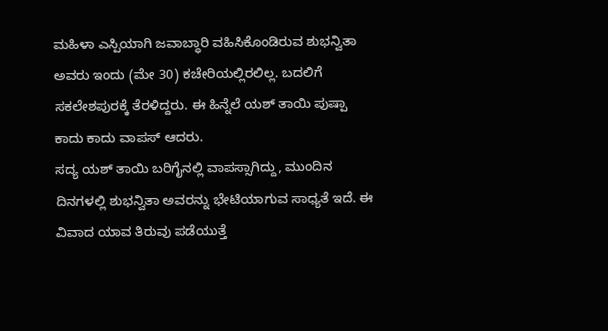ಮಹಿಳಾ ಎಸ್ಪಿಯಾಗಿ ಜವಾಬ್ಧಾರಿ ವಹಿಸಿಕೊಂಡಿರುವ ಶುಭನ್ವಿತಾ ಅವರು ಇಂದು (ಮೇ 30) ಕಚೇರಿಯಲ್ಲಿರಲಿಲ್ಲ. ಬದಲಿಗೆ ಸಕಲೇಶಪುರಕ್ಕೆ ತೆರಳಿದ್ದರು. ಈ ಹಿನ್ನೆಲೆ ಯಶ್ ತಾಯಿ ಪುಷ್ಪಾ ಕಾದು ಕಾದು ವಾಪಸ್ ಆದರು.
ಸದ್ಯ ಯಶ್ ತಾಯಿ ಬರಿಗೈನಲ್ಲಿ ವಾಪಸ್ಸಾಗಿದ್ದು, ಮುಂದಿನ ದಿನಗಳಲ್ಲಿ ಶುಭನ್ವಿತಾ ಅವರನ್ನು ಭೇಟಿಯಾಗುವ ಸಾಧ್ಯತೆ ಇದೆ. ಈ ವಿವಾದ ಯಾವ ತಿರುವು ಪಡೆಯುತ್ತೆ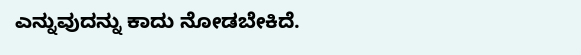ಎನ್ನುವುದನ್ನು ಕಾದು ನೋಡಬೇಕಿದೆ.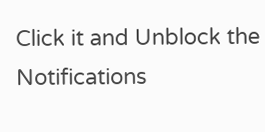Click it and Unblock the Notifications